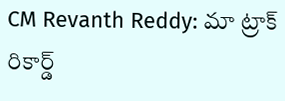CM Revanth Reddy: మా ట్రాక్ రికార్డ్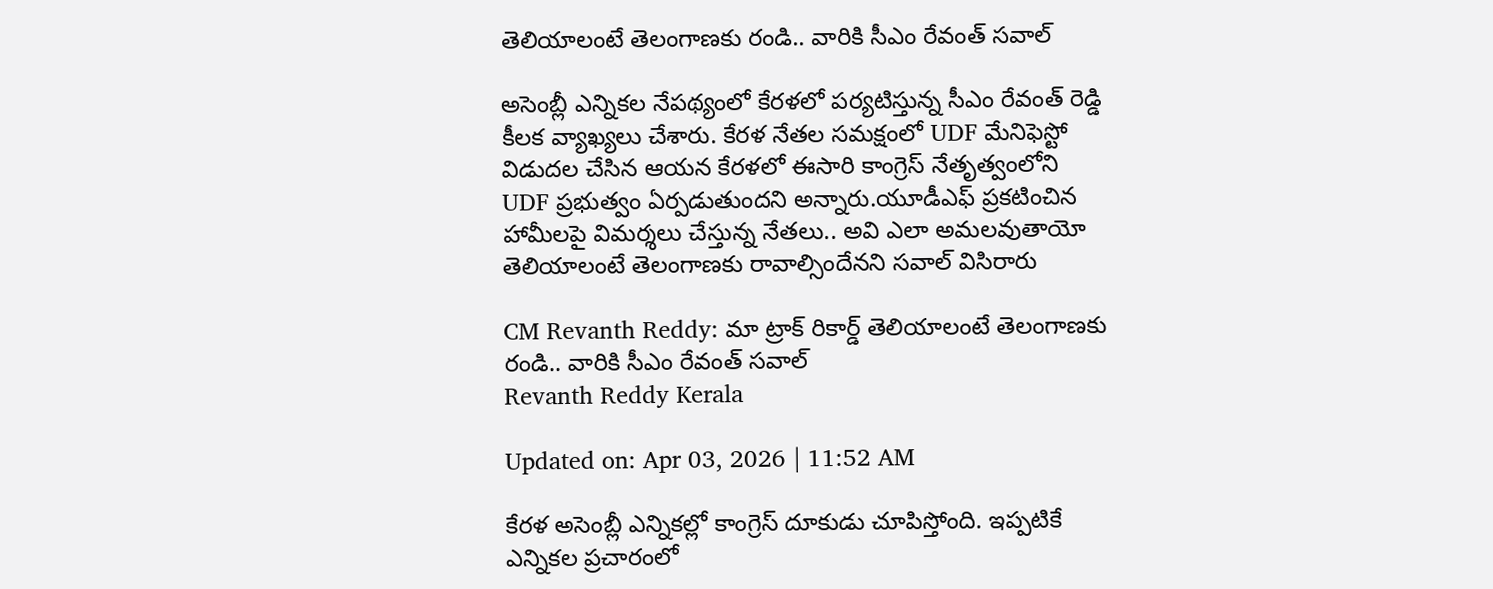తెలియాలంటే తెలంగాణకు రండి.. వారికి సీఎం రేవంత్ సవాల్

అసెంబ్లీ ఎన్నికల నేపథ్యంలో కేరళలో పర్యటిస్తున్న సీఎం రేవంత్ రెడ్డి కీలక వ్యాఖ్యలు చేశారు. కేరళ నేతల సమక్షంలో UDF మేనిఫెస్టో విడుదల చేసిన ఆయన కేరళలో ఈసారి కాంగ్రెస్‌ నేతృత్వంలోని UDF ప్రభుత్వం ఏర్పడుతుందని అన్నారు.యూడీఎఫ్‌ ప్రకటించిన హామీలపై విమర్శలు చేస్తున్న నేతలు.. అవి ఎలా అమలవుతాయో తెలియాలంటే తెలంగాణకు రావాల్సిందేనని సవాల్‌ విసిరారు

CM Revanth Reddy: మా ట్రాక్ రికార్డ్ తెలియాలంటే తెలంగాణకు రండి.. వారికి సీఎం రేవంత్ సవాల్
Revanth Reddy Kerala

Updated on: Apr 03, 2026 | 11:52 AM

కేరళ అసెంబ్లీ ఎన్నికల్లో కాంగ్రెస్‌ దూకుడు చూపిస్తోంది. ఇప్పటికే ఎన్నికల ప్రచారంలో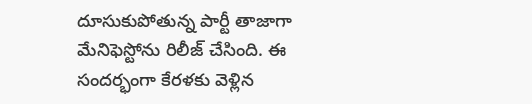దూసుకుపోతున్న పార్టీ తాజాగా మేనిఫెస్టోను రిలీజ్ చేసింది. ఈ సందర్భంగా కేరళకు వెళ్లిన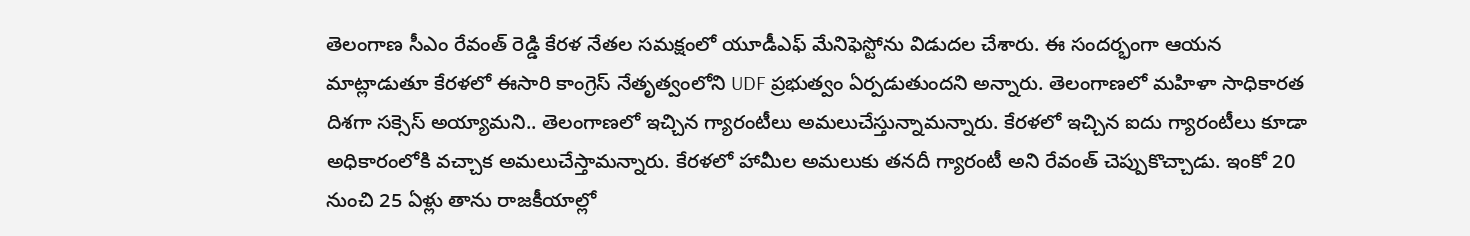తెలంగాణ సీఎం రేవంత్ రెడ్డి కేరళ నేతల సమక్షంలో యూడీఎఫ్ మేనిఫెస్టోను విడుదల చేశారు. ఈ సందర్భంగా ఆయన మాట్లాడుతూ కేరళలో ఈసారి కాంగ్రెస్‌ నేతృత్వంలోని UDF ప్రభుత్వం ఏర్పడుతుందని అన్నారు. తెలంగాణలో మహిళా సాధికారత దిశగా సక్సెస్ అయ్యామని.. తెలంగాణలో ఇచ్చిన గ్యారంటీలు అమలుచేస్తున్నామన్నారు. కేరళలో ఇచ్చిన ఐదు గ్యారంటీలు కూడా అధికారంలోకి వచ్చాక అమలుచేస్తామన్నారు. కేరళలో హామీల అమలుకు తనదీ గ్యారంటీ అని రేవంత్ చెప్పుకొచ్చాడు. ఇంకో 20 నుంచి 25 ఏళ్లు తాను రాజకీయాల్లో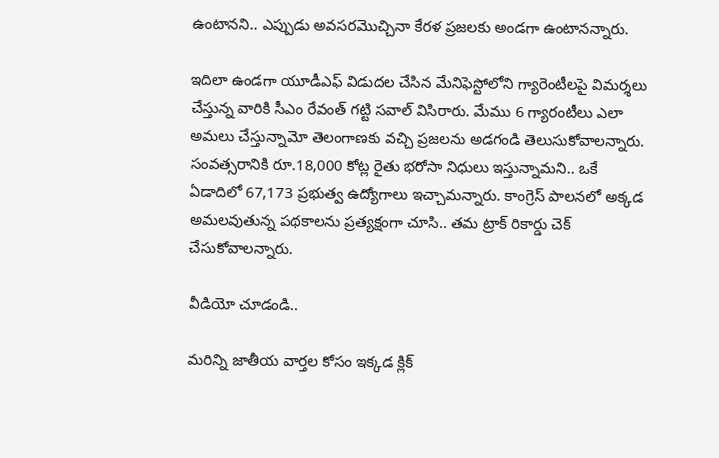ఉంటానని.. ఎప్పుడు అవసరమొచ్చినా కేరళ ప్రజలకు అండగా ఉంటానన్నారు.

ఇదిలా ఉండగా యూడీఎఫ్ విడుదల చేసిన మేనిఫెస్టోలోని గ్యారెంటీలపై విమర్శలు చేస్తున్న వారికి సీఎం రేవంత్ గట్టి సవాల్ విసిరారు. మేము 6 గ్యారంటీలు ఎలా అమలు చేస్తున్నామో తెలంగాణకు వచ్చి ప్రజలను అడగండి తెలుసుకోవాలన్నారు. సంవత్సరానికి రూ.18,000 కోట్ల రైతు భరోసా నిధులు ఇస్తున్నామని.. ఒకే ఏడాదిలో 67,173 ప్రభుత్వ ఉద్యోగాలు ఇచ్చామన్నారు. కాంగ్రెస్‌ పాలనలో అక్కడ అమలవుతున్న పథకాలను ప్రత్యక్షంగా చూసి.. తమ ట్రాక్‌ రికార్డు చెక్‌ చేసుకోవాలన్నారు.

వీడియో చూడండి..

మరిన్ని జాతీయ వార్తల కోసం ఇక్కడ క్లిక్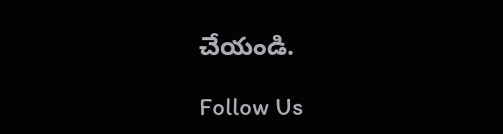చేయండి.

Follow Us